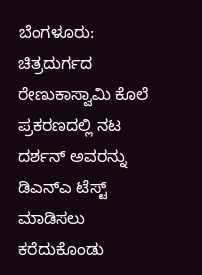ಬೆಂಗಳೂರು: ಚಿತ್ರದುರ್ಗದ ರೇಣುಕಾಸ್ವಾಮಿ ಕೊಲೆ ಪ್ರಕರಣದಲ್ಲಿ ನಟ ದರ್ಶನ್ ಅವರನ್ನು ಡಿಎನ್ಎ ಟೆಸ್ಟ್ ಮಾಡಿಸಲು ಕರೆದುಕೊಂಡು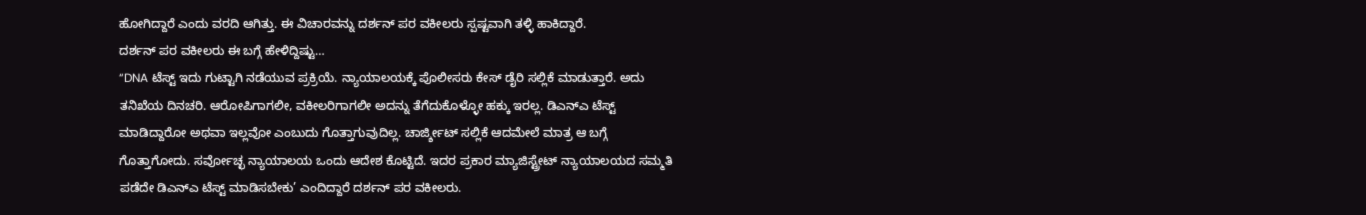ಹೋಗಿದ್ದಾರೆ ಎಂದು ವರದಿ ಆಗಿತ್ತು. ಈ ವಿಚಾರವನ್ನು ದರ್ಶನ್ ಪರ ವಕೀಲರು ಸ್ಪಷ್ಟವಾಗಿ ತಳ್ಳಿ ಹಾಕಿದ್ದಾರೆ.
ದರ್ಶನ್ ಪರ ವಕೀಲರು ಈ ಬಗ್ಗೆ ಹೇಳಿದ್ದಿಷ್ಟು…
“DNA ಟೆಸ್ಟ್ ಇದು ಗುಟ್ಟಾಗಿ ನಡೆಯುವ ಪ್ರಕ್ರಿಯೆ. ನ್ಯಾಯಾಲಯಕ್ಕೆ ಪೊಲೀಸರು ಕೇಸ್ ಡೈರಿ ಸಲ್ಲಿಕೆ ಮಾಡುತ್ತಾರೆ. ಅದು ತನಿಖೆಯ ದಿನಚರಿ. ಆರೋಪಿಗಾಗಲೀ, ವಕೀಲರಿಗಾಗಲೀ ಅದನ್ನು ತೆಗೆದುಕೊಳ್ಳೋ ಹಕ್ಕು ಇರಲ್ಲ. ಡಿಎನ್ಎ ಟೆಸ್ಟ್ ಮಾಡಿದ್ದಾರೋ ಅಥವಾ ಇಲ್ಲವೋ ಎಂಬುದು ಗೊತ್ತಾಗುವುದಿಲ್ಲ. ಚಾರ್ಜ್ಶೀಟ್ ಸಲ್ಲಿಕೆ ಆದಮೇಲೆ ಮಾತ್ರ ಆ ಬಗ್ಗೆ ಗೊತ್ತಾಗೋದು. ಸರ್ವೋಚ್ಛ ನ್ಯಾಯಾಲಯ ಒಂದು ಆದೇಶ ಕೊಟ್ಟಿದೆ. ಇದರ ಪ್ರಕಾರ ಮ್ಯಾಜಿಸ್ಟ್ರೇಟ್ ನ್ಯಾಯಾಲಯದ ಸಮ್ಮತಿ ಪಡೆದೇ ಡಿಎನ್ಎ ಟೆಸ್ಟ್ ಮಾಡಿಸಬೇಕು’ ಎಂದಿದ್ದಾರೆ ದರ್ಶನ್ ಪರ ವಕೀಲರು.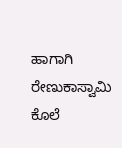ಹಾಗಾಗಿ ರೇಣುಕಾಸ್ವಾಮಿ ಕೊಲೆ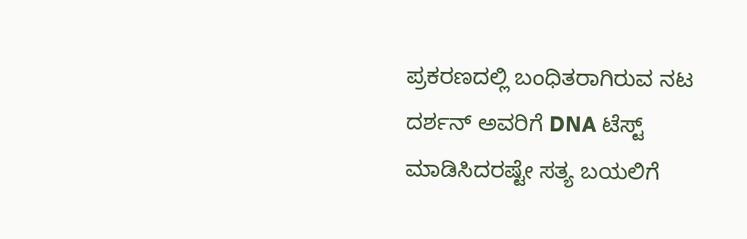ಪ್ರಕರಣದಲ್ಲಿ ಬಂಧಿತರಾಗಿರುವ ನಟ ದರ್ಶನ್ ಅವರಿಗೆ DNA ಟೆಸ್ಟ್ ಮಾಡಿಸಿದರಷ್ಟೇ ಸತ್ಯ ಬಯಲಿಗೆ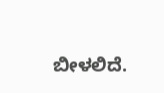ಬೀಳಲಿದೆ.